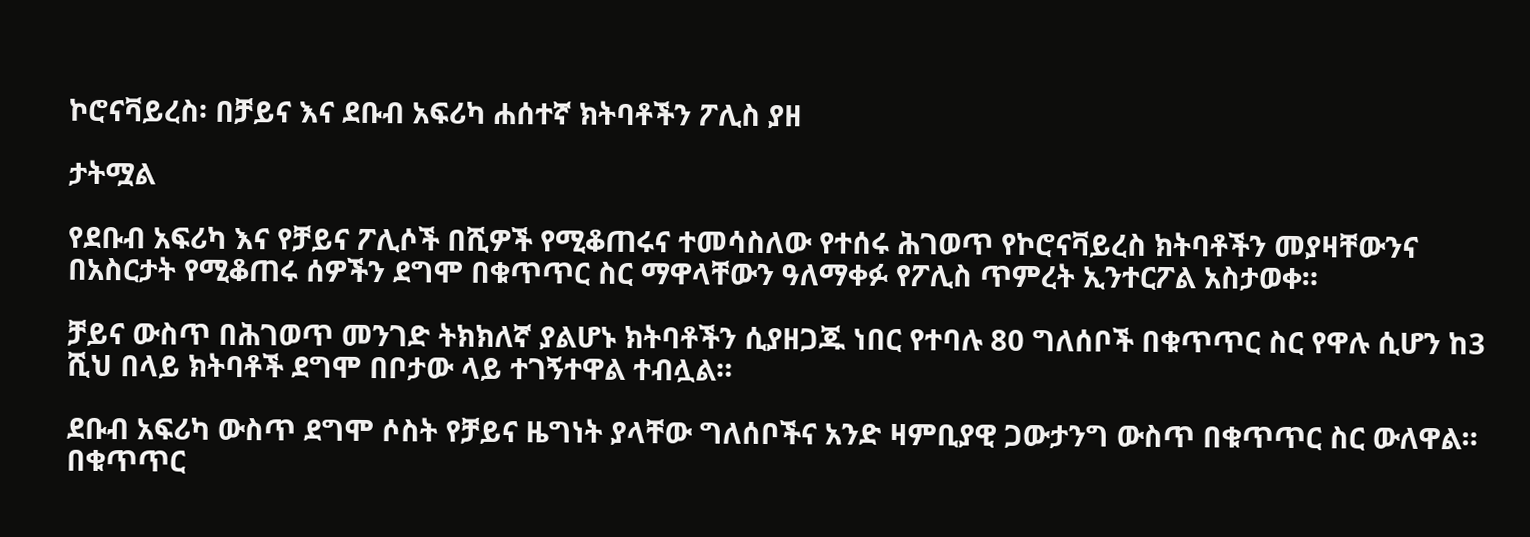ኮሮናቫይረስ፡ በቻይና እና ደቡብ አፍሪካ ሐሰተኛ ክትባቶችን ፖሊስ ያዘ

ታትሟል

የደቡብ አፍሪካ እና የቻይና ፖሊሶች በሺዎች የሚቆጠሩና ተመሳስለው የተሰሩ ሕገወጥ የኮሮናቫይረስ ክትባቶችን መያዛቸውንና በአስርታት የሚቆጠሩ ሰዎችን ደግሞ በቁጥጥር ስር ማዋላቸውን ዓለማቀፉ የፖሊስ ጥምረት ኢንተርፖል አስታወቀ።

ቻይና ውስጥ በሕገወጥ መንገድ ትክክለኛ ያልሆኑ ክትባቶችን ሲያዘጋጁ ነበር የተባሉ 80 ግለሰቦች በቁጥጥር ስር የዋሉ ሲሆን ከ3 ሺህ በላይ ክትባቶች ደግሞ በቦታው ላይ ተገኝተዋል ተብሏል።

ደቡብ አፍሪካ ውስጥ ደግሞ ሶስት የቻይና ዜግነት ያላቸው ግለሰቦችና አንድ ዛምቢያዊ ጋውታንግ ውስጥ በቁጥጥር ስር ውለዋል። በቁጥጥር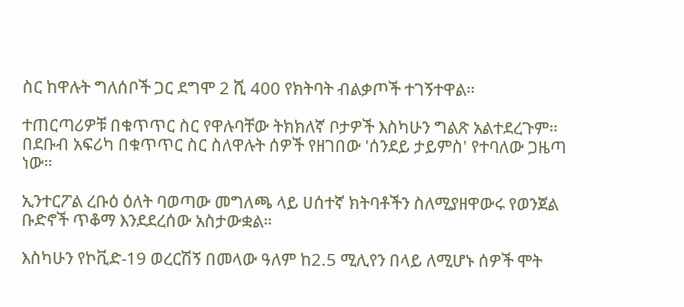ስር ከዋሉት ግለሰቦች ጋር ደግሞ 2 ሺ 400 የክትባት ብልቃጦች ተገኝተዋል።

ተጠርጣሪዎቹ በቁጥጥር ስር የዋሉባቸው ትክክለኛ ቦታዎች እስካሁን ግልጽ አልተደረጉም። በደቡብ አፍሪካ በቁጥጥር ስር ስለዋሉት ሰዎች የዘገበው 'ሰንደይ ታይምስ' የተባለው ጋዜጣ ነው።

ኢንተርፖል ረቡዕ ዕለት ባወጣው መግለጫ ላይ ሀሰተኛ ክትባቶችን ስለሚያዘዋውሩ የወንጀል ቡድኖች ጥቆማ እንደደረሰው አስታውቋል።

እስካሁን የኮቪድ-19 ወረርሽኝ በመላው ዓለም ከ2.5 ሚሊየን በላይ ለሚሆኑ ሰዎች ሞት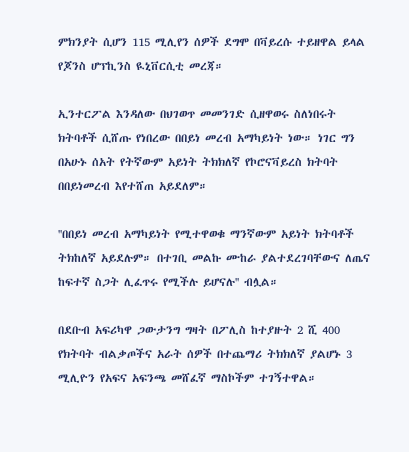ምክንያት ሲሆን 115 ሚሊየን ሰዎች ደግሞ በቫይረሱ ተይዘዋል ይላል የጆንስ ሆፕኪንስ ዪኒቨርሲቲ መረጃ።

ኢንተርፖል እንዳለው በህገወጥ መመንገድ ሲዘዋወሩ ስለነበሩት ክትባቶች ሲሸጡ የነበረው በበይነ መረብ አማካይነት ነው። ነገር ግን በአሁኑ ሰአት የትኛውም አይነት ትክክለኛ የኮሮናቫይረስ ክትባት በበይነመረብ እየተሸጠ አይደለም።

''በበይነ መረብ አማካይነት የሚተዋወቁ ማንኛውም አይነት ክትባቶች ትክከለኛ አይደሉም። በተገቢ መልኩ ሙከራ ያልተደረገባቸውና ለጤና ከፍተኛ ስጋት ሊፈጥሩ የሚችሉ ይሆናሉ'' ብሏል።

በደቡብ አፍሪካዋ ጋውታንግ ግዛት በፖሊስ ከተያዙት 2 ሺ 400 የክትባት ብልቃጦችና አራት ሰዎች በተጨማሪ ትክክለኛ ያልሆኑ 3 ሚሊዮን የአፍና አፍንጫ መሸፈኛ ማስኮችም ተገኝተዋል።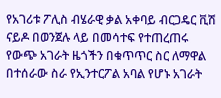የአገሪቱ ፖሊስ ብሄራዊ ቃል አቀባይ ብርጋዴር ቪሽ ናይዶ በወንጀሉ ላይ በመሳተፍ የተጠረጠሩ የውጭ አገራት ዜጎችን በቁጥጥር ስር ለማዋል በተሰራው ስራ የኢንተርፖል አባል የሆኑ አገራት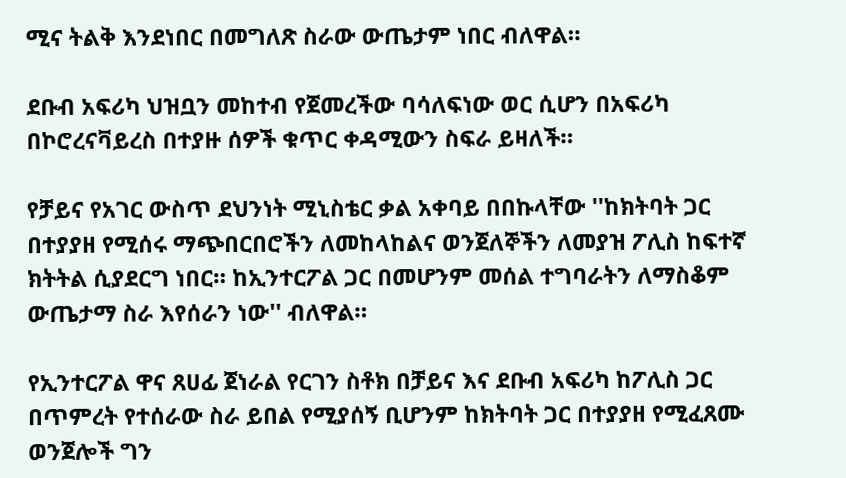ሚና ትልቅ እንደነበር በመግለጽ ስራው ውጤታም ነበር ብለዋል።

ደቡብ አፍሪካ ህዝቧን መከተብ የጀመረችው ባሳለፍነው ወር ሲሆን በአፍሪካ በኮሮረናቫይረስ በተያዙ ሰዎች ቁጥር ቀዳሚውን ስፍራ ይዛለች።

የቻይና የአገር ውስጥ ደህንነት ሚኒስቴር ቃል አቀባይ በበኩላቸው ''ከክትባት ጋር በተያያዘ የሚሰሩ ማጭበርበሮችን ለመከላከልና ወንጀለኞችን ለመያዝ ፖሊስ ከፍተኛ ክትትል ሲያደርግ ነበር። ከኢንተርፖል ጋር በመሆንም መሰል ተግባራትን ለማስቆም ውጤታማ ስራ እየሰራን ነው'' ብለዋል።

የኢንተርፖል ዋና ጸሀፊ ጀነራል የርገን ስቶክ በቻይና እና ደቡብ አፍሪካ ከፖሊስ ጋር በጥምረት የተሰራው ስራ ይበል የሚያሰኝ ቢሆንም ከክትባት ጋር በተያያዘ የሚፈጸሙ ወንጀሎች ግን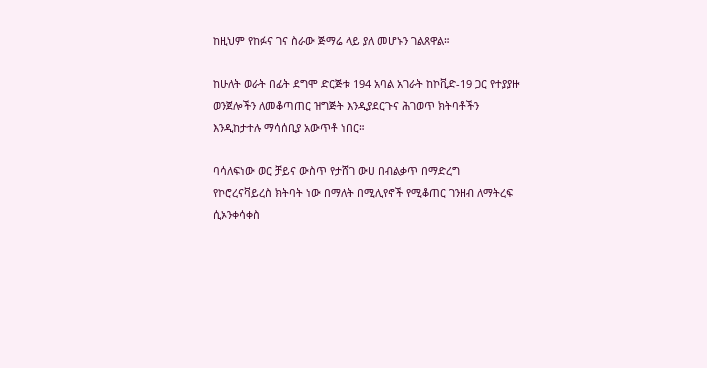ከዚህም የከፉና ገና ስራው ጅማሬ ላይ ያለ መሆኑን ገልጸዋል።

ከሁለት ወራት በፊት ደግሞ ድርጅቱ 194 አባል አገራት ከኮቪድ-19 ጋር የተያያዙ ወንጀሎችን ለመቆጣጠር ዝግጅት እንዲያደርጉና ሕገወጥ ክትባቶችን እንዲከታተሉ ማሳሰቢያ አውጥቶ ነበር።

ባሳለፍነው ወር ቻይና ውስጥ የታሸገ ውሀ በብልቃጥ በማድረግ የኮሮረናቫይረስ ክትባት ነው በማለት በሚሊየኖች የሚቆጠር ገንዘብ ለማትረፍ ሲኦንቀሳቀስ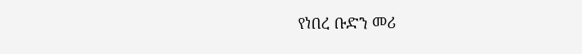የነበረ ቡድን መሪ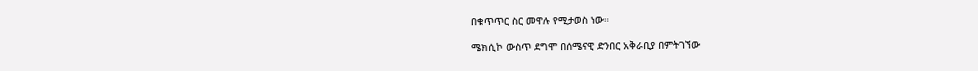በቁጥጥር ስር መዋሉ የሚታወስ ነው።

ሜክሲኮ ውስጥ ደግሞ በሰሜናዊ ድንበር አቅራቢያ በምትገኘው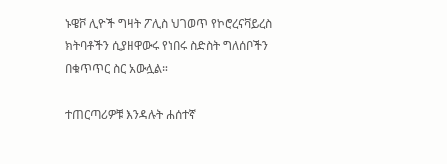ኑዌቮ ሊዮች ግዛት ፖሊስ ህገወጥ የኮሮረናቫይረስ ክትባቶችን ሲያዘዋውሩ የነበሩ ስድስት ግለሰቦችን በቁጥጥር ስር አውሏል።

ተጠርጣሪዎቹ እንዳሉት ሐሰተኛ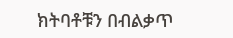ክትባቶቹን በብልቃጥ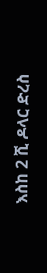እስከ 2 ሺ ዶላር ድረስ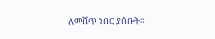ለመሸጥ ነበር ያሰቡት።